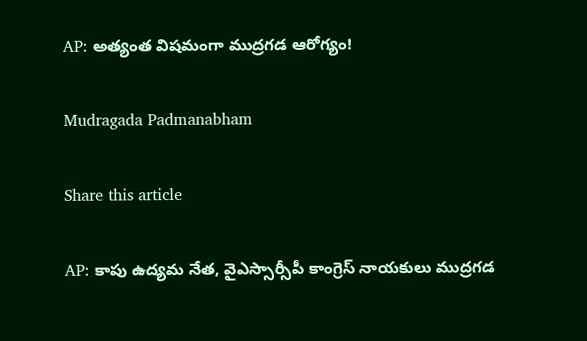AP: అత్యంత విష‌మంగా ముద్ర‌గ‌డ ఆరోగ్యం!

Mudragada Padmanabham

Share this article

AP: కాపు ఉద్య‌మ నేత‌, వైఎస్సార్సీపీ కాంగ్రెస్ నాయ‌కులు ముద్ర‌గ‌డ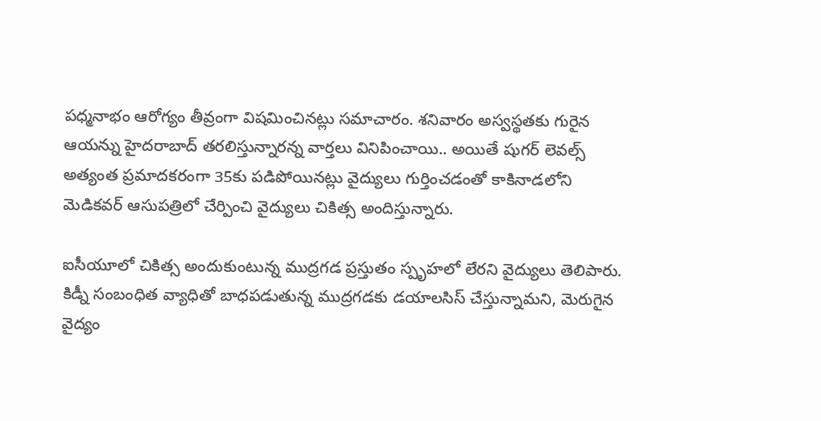ప‌ధ్మ‌నాభం ఆరోగ్యం తీవ్రంగా విష‌మించిన‌ట్లు స‌మాచారం. శ‌నివారం అస్వ‌స్థ‌త‌కు గురైన ఆయ‌న్ను హైద‌రాబాద్ త‌ర‌లిస్తున్నార‌న్న వార్త‌లు వినిపించాయి.. అయితే షుగ‌ర్ లెవ‌ల్స్ అత్యంత ప్ర‌మాద‌క‌రంగా 35కు ప‌డిపోయిన‌ట్లు వైద్యులు గుర్తించ‌డంతో కాకినాడ‌లోని మెడిక‌వ‌ర్ ఆసుప‌త్రిలో చేర్పించి వైద్యులు చికిత్స అందిస్తున్నారు.

ఐసీయూలో చికిత్స అందుకుంటున్న ముద్ర‌గ‌డ ప్ర‌స్తుతం స్పృహ‌లో లేర‌ని వైద్యులు తెలిపారు. కిడ్నీ సంబంధిత వ్యాధితో బాధపడుతున్న ముద్రగడకు డయాలసిస్ చేస్తున్నామని, మెరుగైన వైద్యం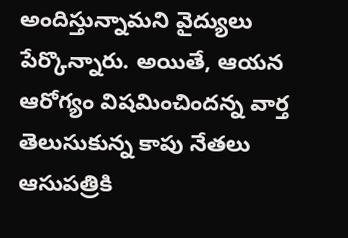అందిస్తున్నామని వైద్యులు పేర్కొన్నారు. అయితే, ఆయ‌న ఆరోగ్యం విష‌మించింద‌న్న వార్త తెలుసుకున్న కాపు నేత‌లు ఆసుప‌త్రికి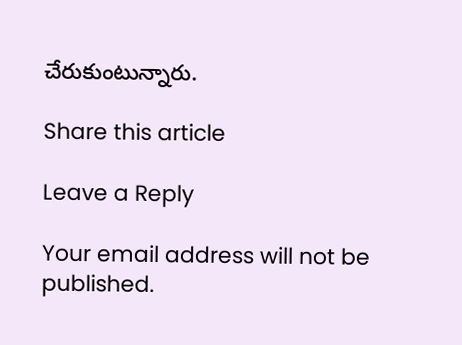చేరుకుంటున్నారు.

Share this article

Leave a Reply

Your email address will not be published.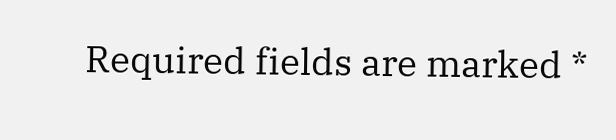Required fields are marked *